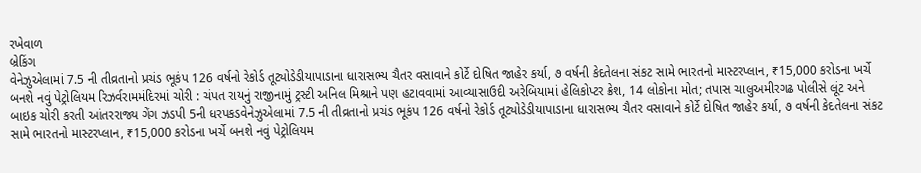રખેવાળ
બ્રેકિંગ
વેનેઝુએલામાં 7.5 ની તીવ્રતાનો પ્રચંડ ભૂકંપ 126 વર્ષનો રેકોર્ડ તૂટ્યોડેડીયાપાડાના ધારાસભ્ય ચૈતર વસાવાને કોર્ટે દોષિત જાહેર કર્યા, ૭ વર્ષની કેદતેલના સંકટ સામે ભારતનો માસ્ટરપ્લાન, ₹15,000 કરોડના ખર્ચે બનશે નવું પેટ્રોલિયમ રિઝર્વરામમંદિરમાં ચોરી : ચંપત રાયનું રાજીનામું ટ્રસ્ટી અનિલ મિશ્રાને પણ હટાવવામાં આવ્યાસાઉદી અરેબિયામાં હેલિકોપ્ટર ક્રેશ, 14 લોકોના મોત; તપાસ ચાલુઅમીરગઢ પોલીસે લૂંટ અને બાઇક ચોરી કરતી આંતરરાજ્ય ગેંગ ઝડપી 5ની ધરપકડવેનેઝુએલામાં 7.5 ની તીવ્રતાનો પ્રચંડ ભૂકંપ 126 વર્ષનો રેકોર્ડ તૂટ્યોડેડીયાપાડાના ધારાસભ્ય ચૈતર વસાવાને કોર્ટે દોષિત જાહેર કર્યા, ૭ વર્ષની કેદતેલના સંકટ સામે ભારતનો માસ્ટરપ્લાન, ₹15,000 કરોડના ખર્ચે બનશે નવું પેટ્રોલિયમ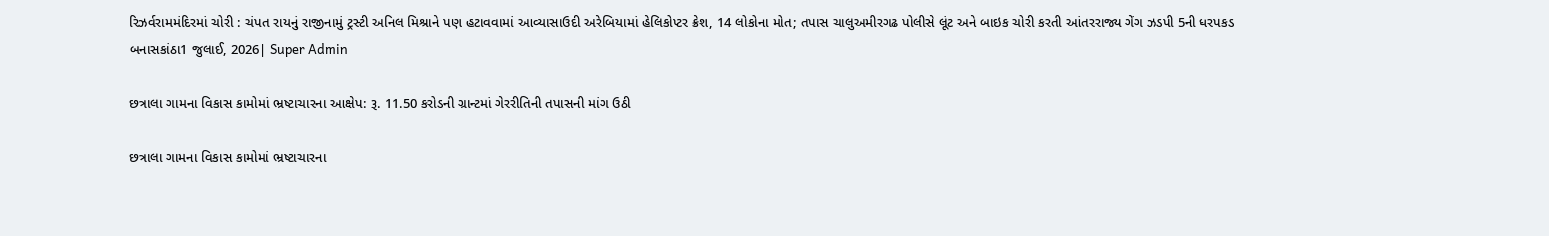રિઝર્વરામમંદિરમાં ચોરી : ચંપત રાયનું રાજીનામું ટ્રસ્ટી અનિલ મિશ્રાને પણ હટાવવામાં આવ્યાસાઉદી અરેબિયામાં હેલિકોપ્ટર ક્રેશ, 14 લોકોના મોત; તપાસ ચાલુઅમીરગઢ પોલીસે લૂંટ અને બાઇક ચોરી કરતી આંતરરાજ્ય ગેંગ ઝડપી 5ની ધરપકડ
બનાસકાંઠા1 જુલાઈ, 2026| Super Admin

છત્રાલા ગામના વિકાસ કામોમાં ભ્રષ્ટાચારના આક્ષેપ: રૂ. 11.50 કરોડની ગ્રાન્ટમાં ગેરરીતિની તપાસની માંગ ઉઠી

છત્રાલા ગામના વિકાસ કામોમાં ભ્રષ્ટાચારના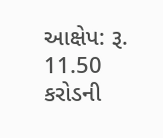આક્ષેપ: રૂ. 11.50 કરોડની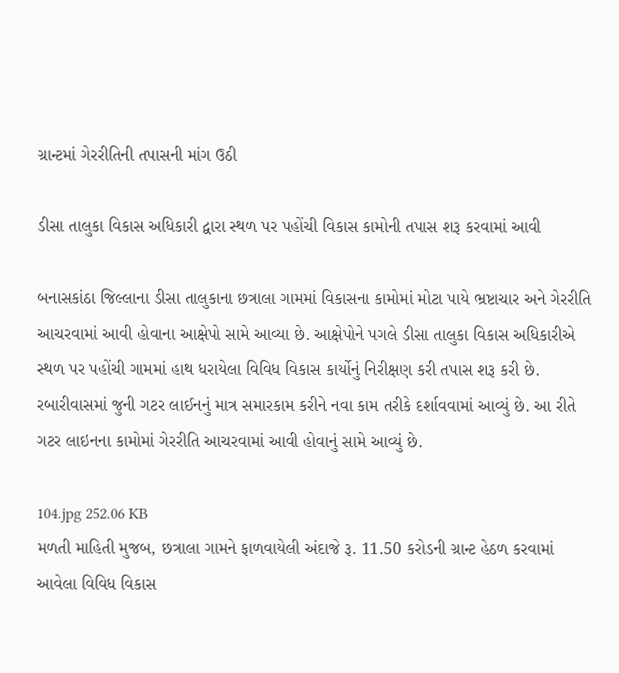ગ્રાન્ટમાં ગેરરીતિની તપાસની માંગ ઉઠી

ડીસા તાલુકા વિકાસ અધિકારી દ્વારા સ્થળ પર પહોંચી વિકાસ કામોની તપાસ શરૂ કરવામાં આવી

બનાસકાંઠા જિલ્લાના ડીસા તાલુકાના છત્રાલા ગામમાં વિકાસના કામોમાં મોટા પાયે ભ્રષ્ટાચાર અને ગેરરીતિ આચરવામાં આવી હોવાના આક્ષેપો સામે આવ્યા છે. આક્ષેપોને પગલે ડીસા તાલુકા વિકાસ અધિકારીએ સ્થળ પર પહોંચી ગામમાં હાથ ધરાયેલા વિવિધ વિકાસ કાર્યોનું નિરીક્ષણ કરી તપાસ શરૂ કરી છે. રબારીવાસમાં જુની ગટર લાઈનનું માત્ર સમારકામ કરીને નવા કામ તરીકે દર્શાવવામાં આવ્યું છે. આ રીતે ગટર લાઇનના કામોમાં ગેરરીતિ આચરવામાં આવી હોવાનું સામે આવ્યું છે.

104.jpg 252.06 KB
મળતી માહિતી મુજબ, છત્રાલા ગામને ફાળવાયેલી અંદાજે રૂ. 11.50 કરોડની ગ્રાન્ટ હેઠળ કરવામાં આવેલા વિવિધ વિકાસ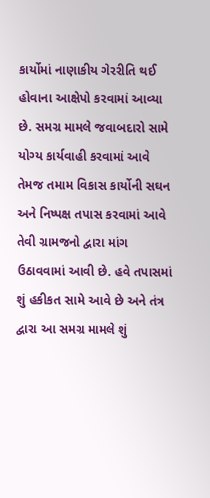કાર્યોમાં નાણાકીય ગેરરીતિ થઈ હોવાના આક્ષેપો કરવામાં આવ્યા છે. સમગ્ર મામલે જવાબદારો સામે યોગ્ય કાર્યવાહી કરવામાં આવે તેમજ તમામ વિકાસ કાર્યોની સઘન અને નિષ્પક્ષ તપાસ કરવામાં આવે તેવી ગ્રામજનો દ્વારા માંગ ઉઠાવવામાં આવી છે. હવે તપાસમાં શું હકીકત સામે આવે છે અને તંત્ર દ્વારા આ સમગ્ર મામલે શું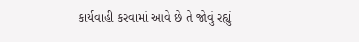કાર્યવાહી કરવામાં આવે છે તે જોવું રહ્યું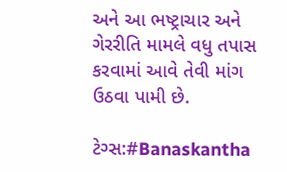અને આ ભષ્ટ્રાચાર અને ગેરરીતિ મામલે વધુ તપાસ કરવામાં આવે તેવી માંગ ઉઠવા પામી છે.

ટેગ્સ:#Banaskantha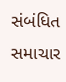સંબંધિત સમાચાર